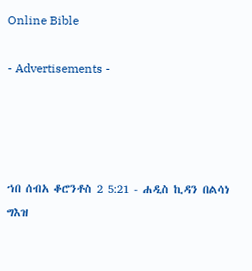Online Bible

- Advertisements -




ኀበ ሰብአ ቆሮንቶስ 2 5:21 - ሐዲስ ኪዳን በልሳነ ግእዝ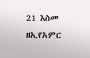21 እስመ ዘኢየአምር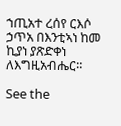ኀጢአተ ረሰየ ርእሶ ኃጥአ በእንቲኣነ ከመ ኪያነ ያጽድቀነ ለእግዚአብሔር።

See the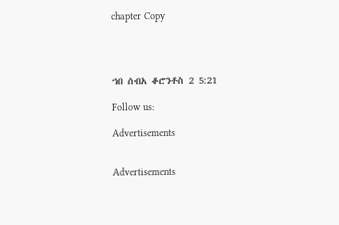chapter Copy




ኀበ ሰብአ ቆሮንቶስ 2 5:21

Follow us:

Advertisements


Advertisements